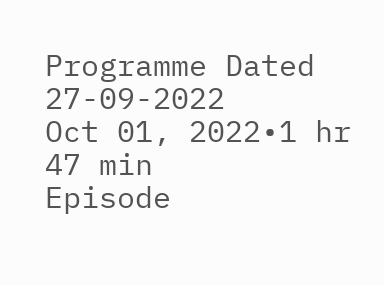Programme Dated 27-09-2022
Oct 01, 2022•1 hr 47 min
Episode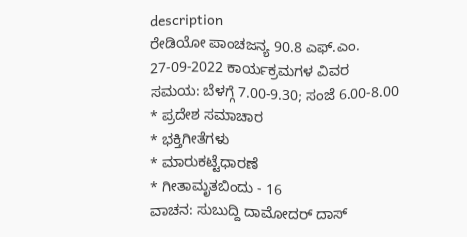description
ರೇಡಿಯೋ ಪಾಂಚಜನ್ಯ 90.8 ಎಫ್.ಎಂ.
27-09-2022 ಕಾರ್ಯಕ್ರಮಗಳ ವಿವರ
ಸಮಯ: ಬೆಳಗ್ಗೆ 7.00-9.30; ಸಂಜೆ 6.00-8.00
* ಪ್ರದೇಶ ಸಮಾಚಾರ
* ಭಕ್ತಿಗೀತೆಗಳು
* ಮಾರುಕಟ್ಟೆಧಾರಣೆ
* ಗೀತಾಮೃತಬಿಂದು - 16
ವಾಚನ: ಸುಬುದ್ದಿ ದಾಮೋದರ್ ದಾಸ್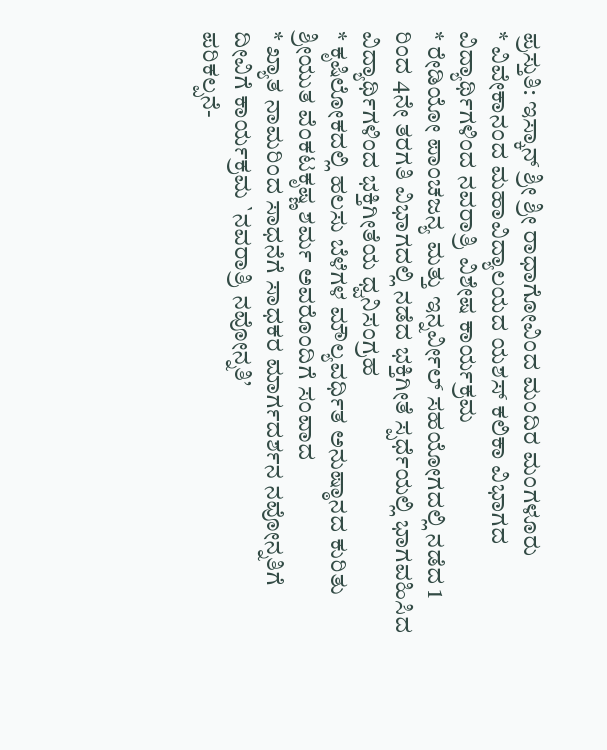ಪ್ರಸ್ತುತಿ: ಇಸ್ಕಾನ್ ಶ್ರೀ ಶ್ರೀ ರಾಧಾಗೋವಿಂದ ಮಂದಿರ ಮಂಗಳೂರು
* ವಿವೇಕಾನಂದ ಮಹಾವಿದ್ಯಾಲಯದ ಯಶಸ್ ಕಲಿಕಾ ವಿಭಾಗದ ವಿದ್ಯಾರ್ಥಿಗಳಿಂದ ನವರಾತ್ರಿ ವಿಶೇಷ ಕಾರ್ಯಕ್ರಮ
* ರೇಡಿಯೋ ಪಾಂಚಜನ್ಯ ಮತ್ತು ಇನ್ನರ್ವೀಲ್ ಸಹಯೋಗದಲ್ಲಿ ನಡೆದ 1 ರಿಂದ 4ನೇ ತರಗತಿ ವಿಭಾಗದಲ್ಲಿ ನಡೆದ ಭಕ್ತಿಗೀತೆ ಸ್ಪರ್ಧೆಯಲ್ಲಿ ಭಾಗವಹಿಸಿದ ವಿದ್ಯಾರ್ಥಿಗಳಿಂದ ಭಕ್ತಿಗೀತೆಯ ಧ್ವನಿಸಂಗ್ರಹ
* ಕೃಷಿಲೋಕದಲ್ಲಿ ಹಲಸು ಬೆಳೆಗಳ ಮೌಲ್ಯವರ್ಧಿತ ಅನುಷ್ಠಾನದ ಕುರಿತು ಶ್ರೀಯುತ ವೆಂಕಟಕೃಷ್ಣ ಶರ್ಮ ಅವರೊಂದಿಗೆ ಸಂವಾದ
* ಖ್ಯಾತ ನಾಮರಿಂದ ಸಾಧನೆಗೆ ಸಾಧಕರ ಮಾರ್ಗದರ್ಶನ ನವೋನ್ನತಿಗೆ ದೀವಿಗೆ ಕಾರ್ಯಕ್ರಮ `ನವರಾತ್ರಿ ನವೋನ್ನತಿ’
ಪರಿಕಲ್ಪನೆ-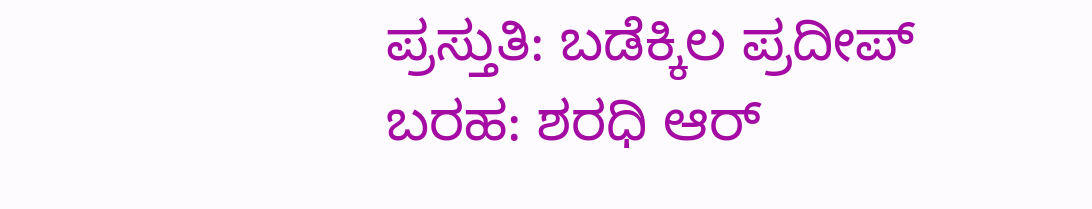ಪ್ರಸ್ತುತಿ: ಬಡೆಕ್ಕಿಲ ಪ್ರದೀಪ್
ಬರಹ: ಶರಧಿ ಆರ್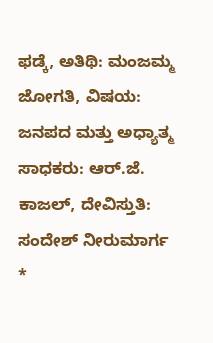ಫಡ್ಕೆ, ಅತಿಥಿ: ಮಂಜಮ್ಮ ಜೋಗತಿ, ವಿಷಯ: ಜನಪದ ಮತ್ತು ಅಧ್ಯಾತ್ಮ
ಸಾಧಕರು: ಆರ್.ಜೆ. ಕಾಜಲ್, ದೇವಿಸ್ತುತಿ: ಸಂದೇಶ್ ನೀರುಮಾರ್ಗ
*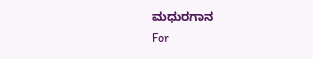ಮಧುರಗಾನ
For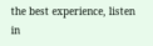the best experience, listen in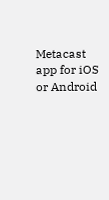Metacast app for iOS or Android